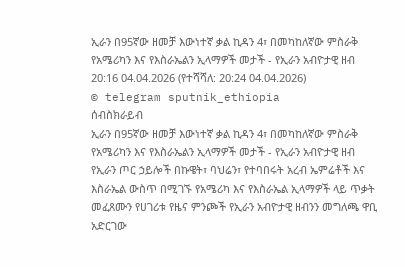ኢራን በ95ኛው ዘመቻ እውነተኛ ቃል ኪዳን 4፣ በመካከለኛው ምስራቅ የአሜሪካን እና የእስራኤልን ኢላማዎች መታች - የኢራን አብዮታዊ ዘብ
20:16 04.04.2026 (የተሻሻለ: 20:24 04.04.2026)
© telegram sputnik_ethiopia
ሰብስክራይብ
ኢራን በ95ኛው ዘመቻ እውነተኛ ቃል ኪዳን 4፣ በመካከለኛው ምስራቅ የአሜሪካን እና የእስራኤልን ኢላማዎች መታች - የኢራን አብዮታዊ ዘብ
የኢራን ጦር ኃይሎች በኩዌት፣ ባህሬን፣ የተባበሩት አረብ ኤምሬቶች እና እስራኤል ውስጥ በሚገኙ የአሜሪካ እና የእስራኤል ኢላማዎች ላይ ጥቃት መፈጸሙን የሀገሪቱ የዜና ምንጮች የኢራን አብዮታዊ ዘብንን መግለጫ ዋቢ አድርገው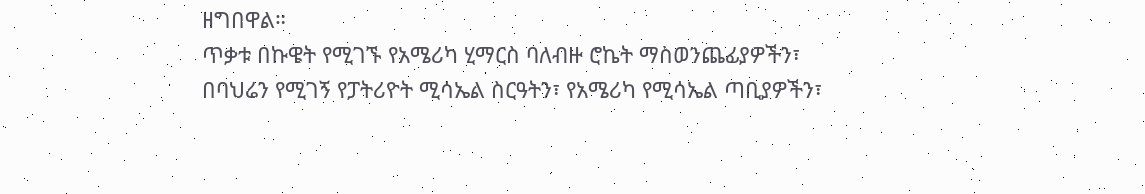ዘግበዋል።
ጥቃቱ በኩዌት የሚገኙ የአሜሪካ ሂማርስ ባለብዙ ሮኬት ማስወንጨፊያዎችን፣ በባህሬን የሚገኝ የፓትሪዮት ሚሳኤል ስርዓትን፣ የአሜሪካ የሚሳኤል ጣቢያዎችን፣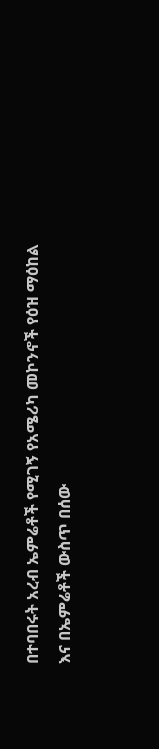በተባበሩት አረብ ኤምሬቶች የሚገኝ የአሜሪካ መኮንኖች የዕዝ ማዕከል እና በኤምሬቶች ውስጥ በሰው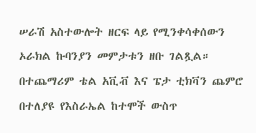ሠራሽ አስተውሎት ዘርፍ ላይ የሚንቀሳቀሰውን ኦራክል ኩባንያን መምታቱን ዘቡ ገልጿል።
በተጨማሪም ቴል አቪቭ እና ፔታ ቲክቫን ጨምሮ በተለያዩ የእስራኤል ከተሞች ውስጥ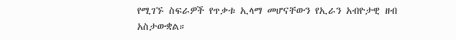የሚገኙ ስፍራዎች የጥቃቱ ኢላማ መሆናቸውን የኢራን አብዮታዊ ዘብ አስታውቋል።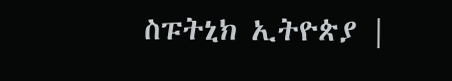ስፑትኒክ ኢትዮጵያ |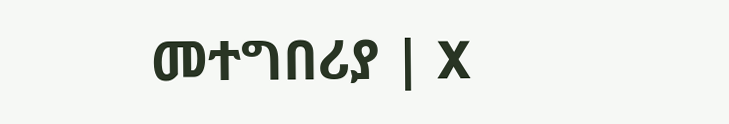መተግበሪያ | X